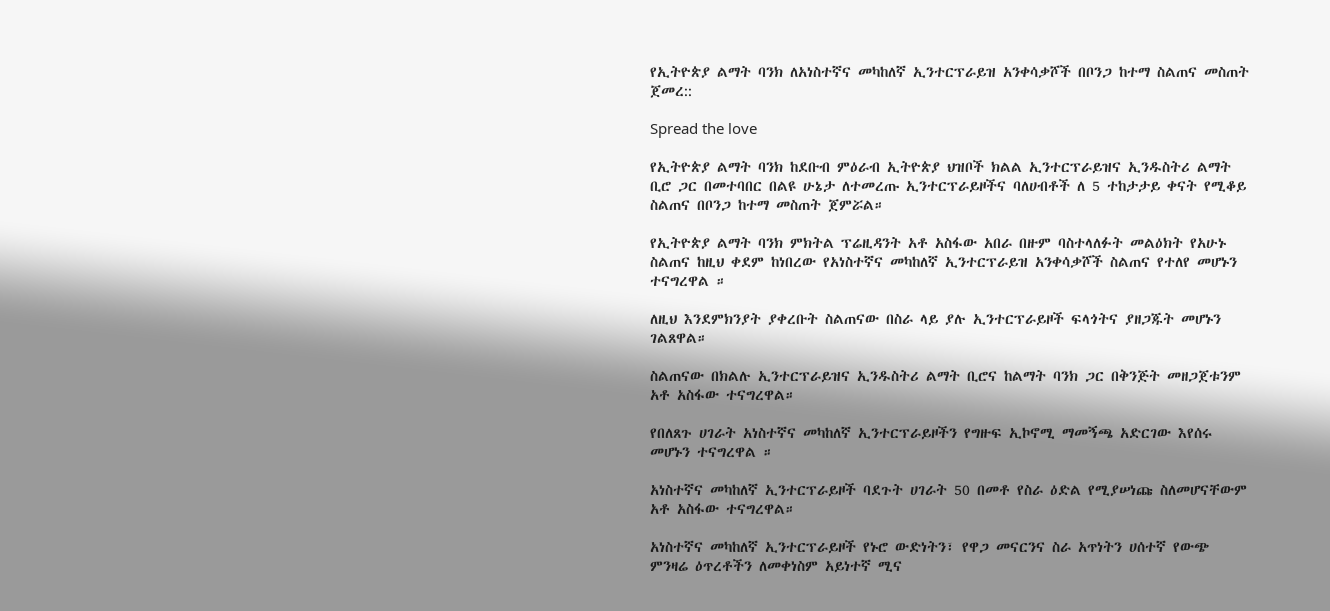የኢትዮጵያ ልማት ባንክ ለአነስተኛና መካከለኛ ኢንተርፕራይዝ አንቀሳቃሾች በቦንጋ ከተማ ስልጠና መስጠት ጀመረ::

Spread the love

የኢትዮጵያ ልማት ባንክ ከደቡብ ምዕራብ ኢትዮጵያ ህዝቦች ክልል ኢንተርፕራይዝና ኢንዱስትሪ ልማት ቢሮ ጋር በመተባበር በልዩ ሁኔታ ለተመረጡ ኢንተርፕራይዞችና ባለሀብቶች ለ 5 ተከታታይ ቀናት የሚቆይ ስልጠና በቦንጋ ከተማ መስጠት ጀምሯል።

የኢትዮጵያ ልማት ባንክ ምክትል ፕሬዚዳንት አቶ አስፋው አበራ በዙም ባስተላለፉት መልዕክት የአሁኑ ስልጠና ከዚህ ቀደም ከነበረው የአነስተኛና መካከለኛ ኢንተርፕራይዝ አንቀሳቃሾች ስልጠና የተለየ መሆኑን ተናግረዋል ።

ለዚህ እንደምክንያት ያቀረቡት ስልጠናው በስራ ላይ ያሉ ኢንተርፕራይዞች ፍላጎትና ያዘጋጁት መሆኑን ገልጸዋል።

ስልጠናው በክልሉ ኢንተርፕራይዝና ኢንዱስትሪ ልማት ቢሮና ከልማት ባንክ ጋር በቅንጅት መዘጋጀቱንም አቶ አስፋው ተናግረዋል።

የበለጸጉ ሀገራት አነስተኛና መካከለኛ ኢንተርፕራይዞችን የግዙፍ ኢኮኖሚ ማመኝጫ አድርገው እየሰሩ መሆኑን ተናግረዋል ።

አነስተኛና መካከለኛ ኢንተርፕራይዞች ባደጉት ሀገራት 50 በመቶ የስራ ዕድል የሚያሠነጩ ስለመሆናቸውም አቶ አስፋው ተናግረዋል።

አነስተኛና መካከለኛ ኢንተርፕራይዞች የኑሮ ውድነትን፣ የዋጋ መናርንና ስራ አጥነትን ሀሰተኛ የውጭ ምንዛሬ ዕጥረቶችን ለመቀነስም አይነተኛ ሚና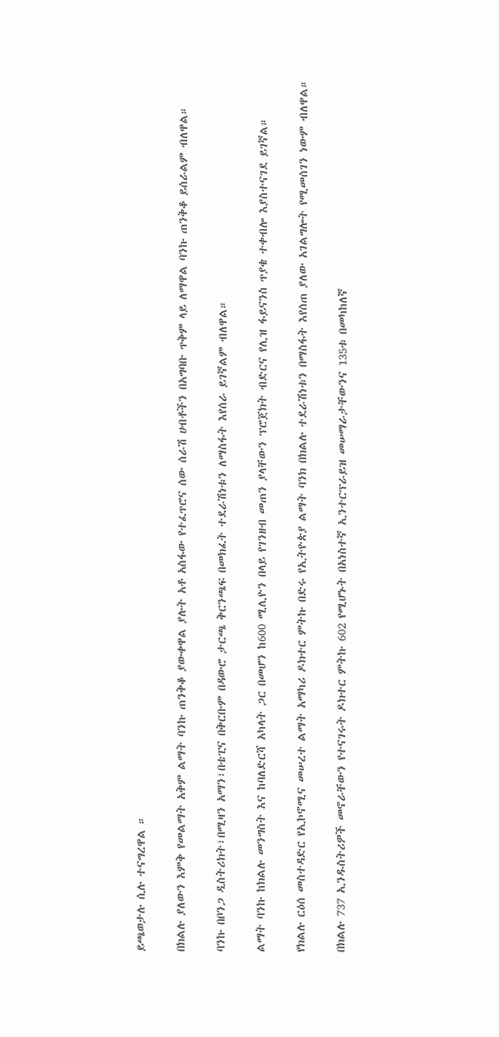ይጫወታሉ ሲሉ ተናግረዋል ።

በክልሉ ያለውን እምቅ የመልማት አቅም ልማት ባንኩ ጠንቅቆ ያውቀዋል ያሉት አቶ አስፋው የተፈጥሮና ሰው ሰራሽ ሀብቶችን በአግባቡ ጥቅም ላይ ለማዋል ባንኩ ጠንቅቆ ይሰራልም ብለዋል።

ባንኩ በቦንጋ ዲስትሪክት፣በሚዛን አማን፣በቴፒና በቅርቡም በዳውሮ ታርጫ ቅርንጫፍ በመክፈት ተደራሽነቱን ለማስፋት እየሰራ ይገኛልም ብለዋል።

ልማት ባንኩ ከክልሉ መንግስት እና ከባለድርሻ አካላት ጋር በመሆን ከ600 ሚሊዮን በላይ የገንዘብ መጠን ያላቸውን ፕሮጀክት ብድርና የሊዝ ፋይናንስ ጥያቄ ተቀብሎ እያስተናገደ ይገኛል።

የክልሉ ርዕሰ መስተዳድር የኢኮኖሚና መሠረተ ልማት አማካሪ ዶክተር ምትኩ በድሩ የኢትዮጵያ ልማት ባንክ በክልሉ ተደራሽነቱን በማስፋት እየሰጠ ያለው አገልግሎት የሚመሰገን ነውም ብለዋል።

በክልሉ 737 ኢንዱስትሪዎች መኖራቸውን የተናገሩት ዶክተር ምትኩ 602 የሚሆኑት በአነስተኛ ኢንተርፕራይዝ መሠማራታቸውንና 135ቱ በመካከለኛ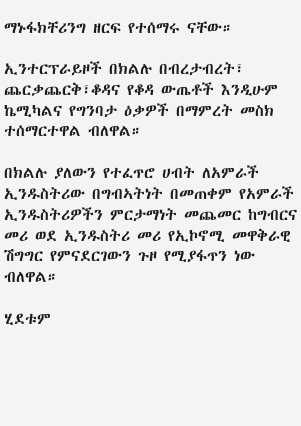ማኑፋክቸሪንግ ዘርፍ የተሰማሩ ናቸው።

ኢንተርፕራይዞች በክልሉ በብረታብረት፣ ጨርቃጨርቅ፣ቆዳና የቆዳ ውጤቶች እንዲሁም ኬሚካልና የግንባታ ዕቃዎች በማምረት መስክ ተሰማርተዋል ብለዋል።

በክልሉ ያለውን የተፈጥሮ ሀብት ለአምራች ኢንዱስትሪው በግብኣትነት በመጠቀም የአምራች ኢንዱስትሪዎችን ምርታማነት መጨመር ከግብርና መሪ ወደ ኢንዱስትሪ መሪ የኢኮኖሚ መዋቅራዊ ሽግግር የምናደርገውን ጉዞ የሚያፋጥን ነው ብለዋል።

ሂደቱም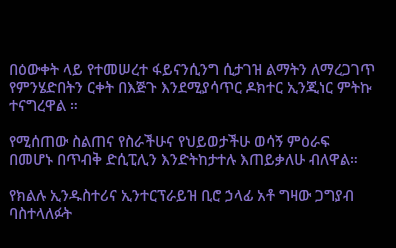በዕውቀት ላይ የተመሠረተ ፋይናንሲንግ ሲታገዝ ልማትን ለማረጋገጥ የምንሄድበትን ርቀት በእጅጉ እንደሚያሳጥር ዶክተር ኢንጂነር ምትኩ ተናግረዋል ።

የሚሰጠው ስልጠና የስራችሁና የህይወታችሁ ወሳኝ ምዕራፍ በመሆኑ በጥብቅ ድሲፒሊን እንድትከታተሉ እጠይቃለሁ ብለዋል።

የክልሉ ኢንዱስተሪና ኢንተርፕራይዝ ቢሮ ኃላፊ አቶ ግዛው ጋግያብ ባስተላለፉት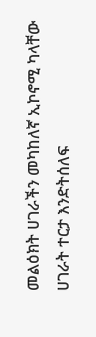መልዕክት ሀገራችን መካከለኛ ኢኮኖሚ ካላቸው ሀገራት ተርታ እንድትሰለፍ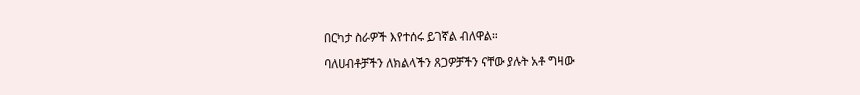በርካታ ስራዎች እየተሰሩ ይገኛል ብለዋል።

ባለሀብቶቻችን ለክልላችን ጸጋዎቻችን ናቸው ያሉት አቶ ግዛው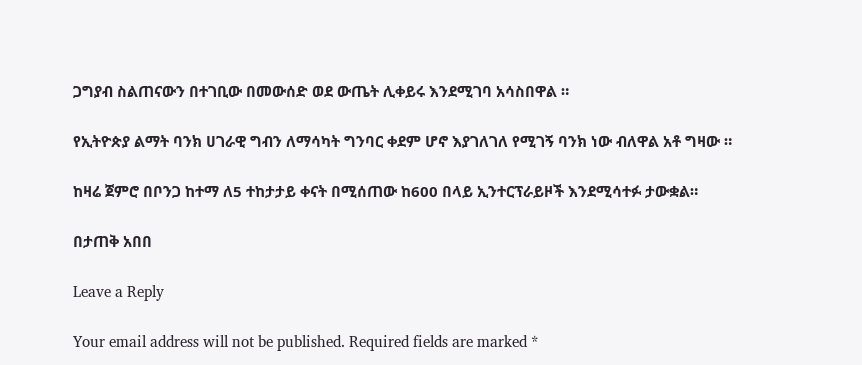ጋግያብ ስልጠናውን በተገቢው በመውሰድ ወደ ውጤት ሊቀይሩ እንደሚገባ አሳስበዋል ።

የኢትዮጵያ ልማት ባንክ ሀገራዊ ግብን ለማሳካት ግንባር ቀደም ሆኖ እያገለገለ የሚገኝ ባንክ ነው ብለዋል አቶ ግዛው ።

ከዛሬ ጀምሮ በቦንጋ ከተማ ለ5 ተከታታይ ቀናት በሚሰጠው ከ600 በላይ ኢንተርፕራይዞች እንደሚሳተፉ ታውቋል።

በታጠቅ አበበ

Leave a Reply

Your email address will not be published. Required fields are marked *